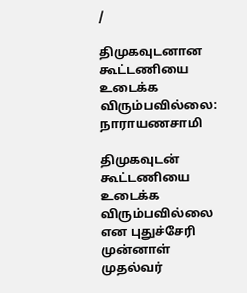/

திமுகவுடனான கூட்டணியை உடைக்க விரும்பவில்லை: நாராயணசாமி

திமுகவுடன் கூட்டணியை உடைக்க விரும்பவில்லை என புதுச்சேரி முன்னாள் முதல்வர்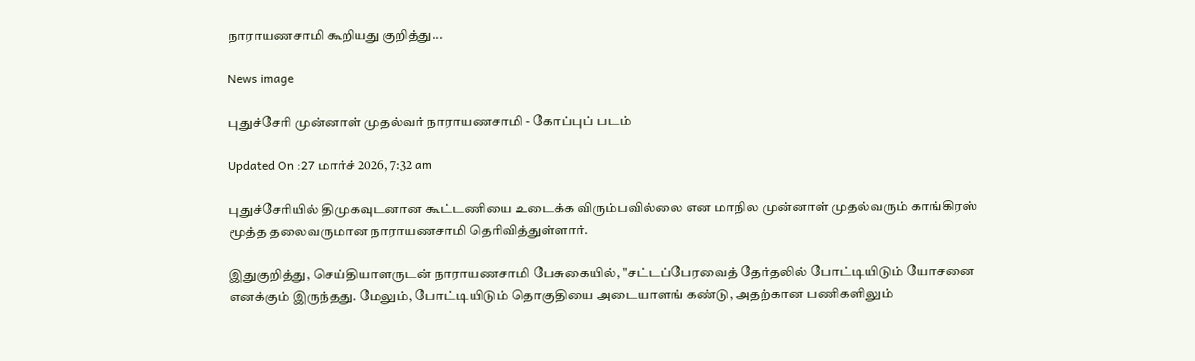நாராயணசாமி கூறியது குறித்து...

News image

புதுச்சேரி முன்னாள் முதல்வர் நாராயணசாமி - கோப்புப் படம்

Updated On :27 மார்ச் 2026, 7:32 am

புதுச்சேரியில் திமுகவுடனான கூட்டணியை உடைக்க விரும்பவில்லை என மாநில முன்னாள் முதல்வரும் காங்கிரஸ் மூத்த தலைவருமான நாராயணசாமி தெரிவித்துள்ளார்.

இதுகுறித்து, செய்தியாளருடன் நாராயணசாமி பேசுகையில், "சட்டப்பேரவைத் தேர்தலில் போட்டியிடும் யோசனை எனக்கும் இருந்தது. மேலும், போட்டியிடும் தொகுதியை அடையாளங் கண்டு, அதற்கான பணிகளிலும்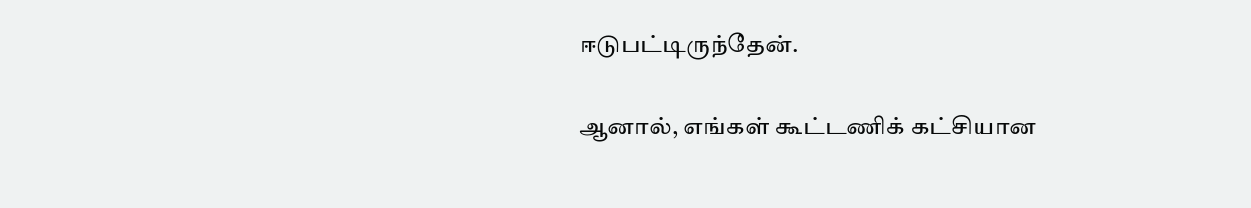ஈடுபட்டிருந்தேன்.

ஆனால், எங்கள் கூட்டணிக் கட்சியான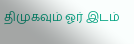திமுகவும் ஓர் இடம்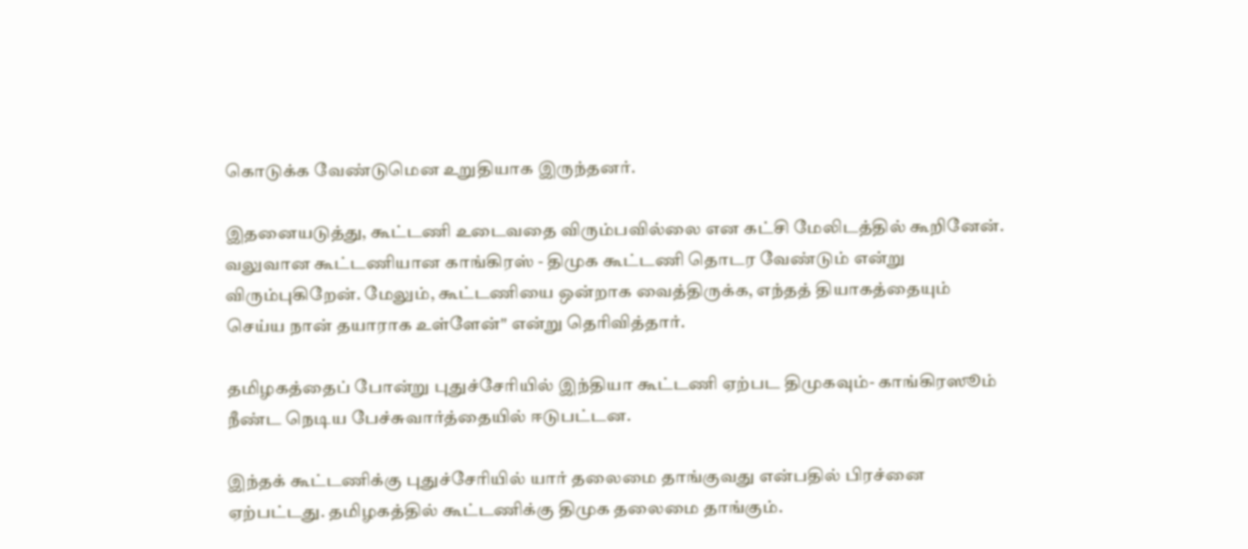கொடுக்க வேண்டுமென உறுதியாக இருந்தனர்.

இதனையடுத்து, கூட்டணி உடைவதை விரும்பவில்லை என கட்சி மேலிடத்தில் கூறினேன். வலுவான கூட்டணியான காங்கிரஸ் - திமுக கூட்டணி தொடர வேண்டும் என்று விரும்புகிறேன். மேலும், கூட்டணியை ஒன்றாக வைத்திருக்க, எந்தத் தியாகத்தையும் செய்ய நான் தயாராக உள்ளேன்" என்று தெரிவித்தார்.

தமிழகத்தைப் போன்று புதுச்சேரியில் இந்தியா கூட்டணி ஏற்பட திமுகவும்- காங்கிரஸூம் நீண்ட நெடிய பேச்சுவார்த்தையில் ஈடுபட்டன.

இந்தக் கூட்டணிக்கு புதுச்சேரியில் யார் தலைமை தாங்குவது என்பதில் பிரச்னை ஏற்பட்டது. தமிழகத்தில் கூட்டணிக்கு திமுக தலைமை தாங்கும்.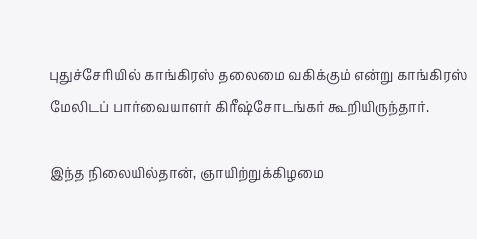புதுச்சேரியில் காங்கிரஸ் தலைமை வகிக்கும் என்று காங்கிரஸ் மேலிடப் பார்வையாளர் கிரீஷ்சோடங்கர் கூறியிருந்தார்.

இந்த நிலையில்தான், ஞாயிற்றுக்கிழமை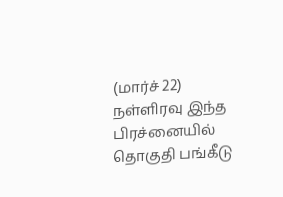(மார்ச் 22) நள்ளிரவு இந்த பிரச்னையில் தொகுதி பங்கீடு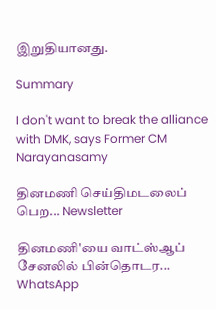இறுதியானது.

Summary

I don't want to break the alliance with DMK, says Former CM Narayanasamy

தினமணி செய்திமடலைப் பெற... Newsletter

தினமணி'யை வாட்ஸ்ஆப் சேனலில் பின்தொடர... WhatsApp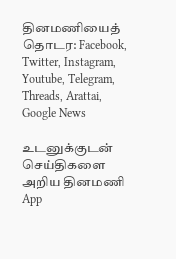தினமணியைத் தொடர: Facebook, Twitter, Instagram, Youtube, Telegram, Threads, Arattai, Google News

உடனுக்குடன் செய்திகளை அறிய தினமணி App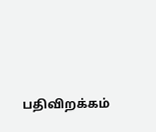பதிவிறக்கம்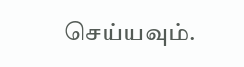செய்யவும்.